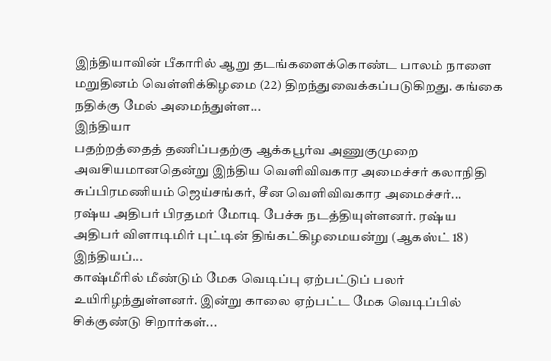இந்தியாவின் பீகாரில் ஆறு தடங்களைக்கொண்ட பாலம் நாளை மறுதினம் வெள்ளிக்கிழமை (22) திறந்துவைக்கப்படுகிறது. கங்கை நதிக்கு மேல் அமைந்துள்ள...
இந்தியா
பதற்றத்தைத் தணிப்பதற்கு ஆக்கபூர்வ அணுகுமுறை அவசியமானதென்று இந்திய வெளிவிவகார அமைச்சர் கலாநிதி சுப்பிரமணியம் ஜெய்சங்கர், சீன வெளிவிவகார அமைச்சர்...
ரஷ்ய அதிபர் பிரதமர் மோடி பேச்சு நடத்தியுள்ளனர். ரஷ்ய அதிபர் விளாடிமிர் புட்டின் திங்கட்கிழமையன்று (ஆகஸ்ட் 18) இந்தியப்...
காஷ்மீரில் மீண்டும் மேக வெடிப்பு ஏற்பட்டுப் பலர் உயிரிழந்துள்ளனர். இன்று காலை ஏற்பட்ட மேக வெடிப்பில் சிக்குண்டு சிறார்கள்...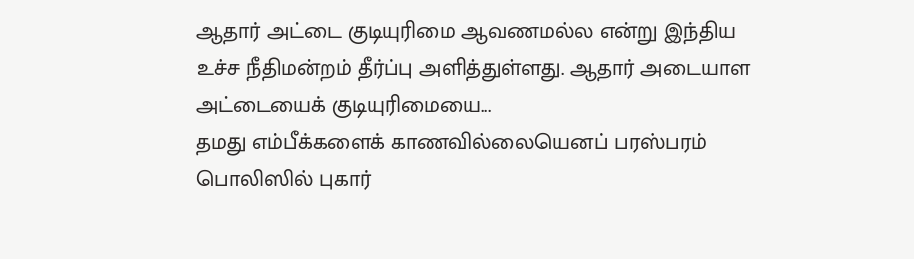ஆதார் அட்டை குடியுரிமை ஆவணமல்ல என்று இந்திய உச்ச நீதிமன்றம் தீர்ப்பு அளித்துள்ளது. ஆதார் அடையாள அட்டையைக் குடியுரிமையை...
தமது எம்பீக்களைக் காணவில்லையெனப் பரஸ்பரம் பொலிஸில் புகார்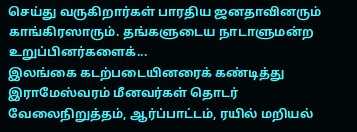செய்து வருகிறார்கள் பாரதிய ஜனதாவினரும் காங்கிரஸாரும். தங்களுடைய நாடாளுமன்ற உறுப்பினர்களைக்...
இலங்கை கடற்படையினரைக் கண்டித்து இராமேஸ்வரம் மீனவர்கள் தொடர் வேலைநிறுத்தம், ஆர்ப்பாட்டம், ரயில் மறியல்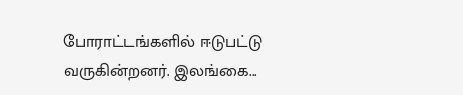போராட்டங்களில் ஈடுபட்டு வருகின்றனர். இலங்கை...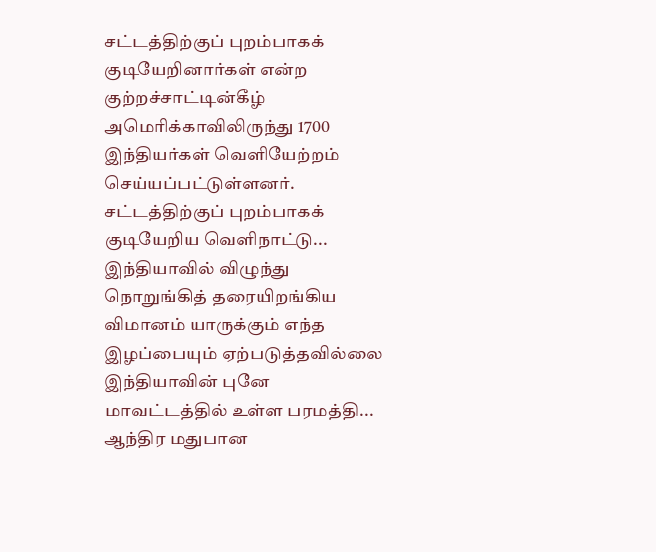சட்டத்திற்குப் புறம்பாகக் குடியேறினார்கள் என்ற குற்றச்சாட்டின்கீழ் அமெரிக்காவிலிருந்து 1700 இந்தியர்கள் வெளியேற்றம் செய்யப்பட்டுள்ளனர். சட்டத்திற்குப் புறம்பாகக் குடியேறிய வெளிநாட்டு...
இந்தியாவில் விழுந்து நொறுங்கித் தரையிறங்கிய விமானம் யாருக்கும் எந்த இழப்பையும் ஏற்படுத்தவில்லை இந்தியாவின் புனே மாவட்டத்தில் உள்ள பரமத்தி...
ஆந்திர மதுபான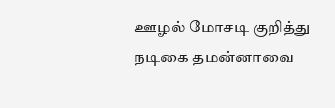ஊழல் மோசடி குறித்து நடிகை தமன்னாவை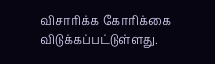விசாரிக்க கோரிக்கை விடுக்கப்பட்டுள்ளது.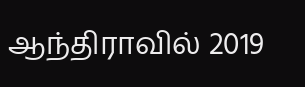ஆந்திராவில் 2019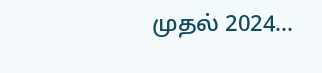முதல் 2024...